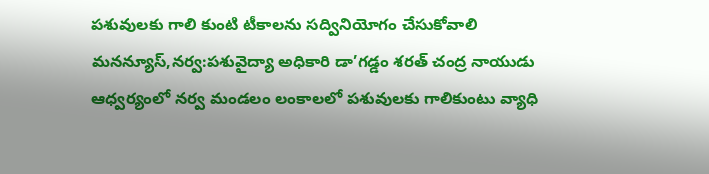పశువులకు గాలి కుంటి టీకాలను సద్వినియోగం చేసుకోవాలి
మనన్యూస్,నర్వ:పశువైద్యా అధికారి డా’గడ్డం శరత్ చంద్ర నాయుడు ఆధ్వర్యంలో నర్వ మండలం లంకాలలో పశువులకు గాలికుంటు వ్యాధి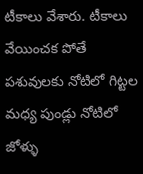టీకాలు వేశారు. టీకాలు వేయించక పోతే పశువులకు నోటిలో గిట్టల మధ్య పుండ్లు నోటిలో జోళ్ళు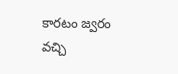కారటం జ్వరం వచ్చి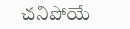చనిపోయే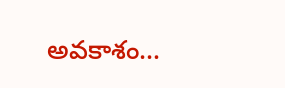అవకాశం…